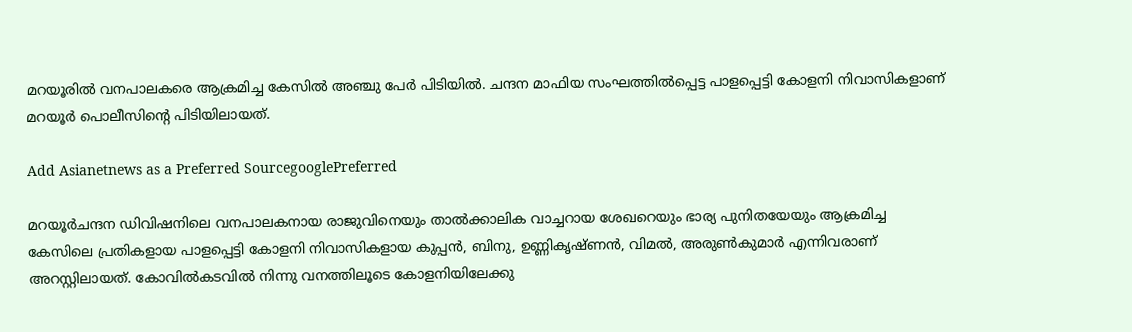മറയൂരില്‍ വനപാലകരെ ആക്രമിച്ച കേസില്‍ അഞ്ചു പേര്‍ പിടിയില്‍. ചന്ദന മാഫിയ സംഘത്തില്‍പ്പെട്ട പാളപ്പെട്ടി കോളനി നിവാസികളാണ് മറയൂര്‍ പൊലീസിന്റെ പിടിയിലായത്.

Add Asianetnews as a Preferred SourcegooglePreferred

മറയൂര്‍ചന്ദന ഡിവിഷനിലെ വനപാലകനായ രാജുവിനെയും താല്‍ക്കാലിക വാച്ചറായ ശേഖറെയും ഭാര്യ പുനിതയേയും ആക്രമിച്ച കേസിലെ പ്രതികളായ പാളപ്പെട്ടി കോളനി നിവാസികളായ കുപ്പന്‍, ബിനു, ഉണ്ണികൃഷ്ണന്‍, വിമല്‍, അരുണ്‍കുമാര്‍ എന്നിവരാണ് അറസ്റ്റിലായത്. കോവില്‍കടവില്‍ നിന്നു വനത്തിലൂടെ കോളനിയിലേക്കു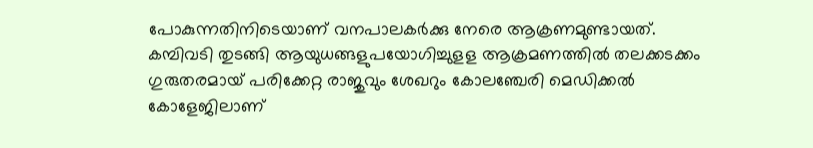പോകുന്നതിനിടെയാണ് വനപാലകര്‍ക്കു നേരെ ആക്രണമുണ്ടായത്. കമ്പിവടി തുടങ്ങി ആയുധങ്ങളുപയോഗിച്ചുളള ആക്രമണത്തില്‍ തലക്കടക്കം ഗുരുതരമായ് പരിക്കേറ്റ രാജുവും ശേഖറും കോലഞ്ചേരി മെഡിക്കല്‍ കോളേജിലാണ്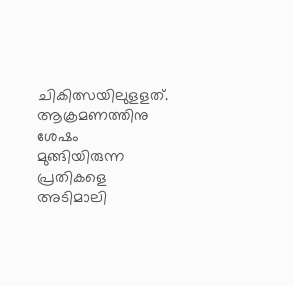ചികിത്സയിലുളളത്. ആക്രമണത്തിനു ശേഷം മുങ്ങിയിരുന്ന പ്രതികളെ അടിമാലി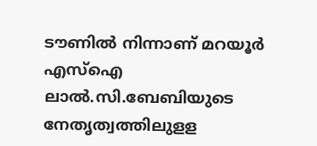ടൗണില്‍ നിന്നാണ് മറയൂര്‍ എസ്ഐ ലാല്‍.സി.ബേബിയുടെ നേതൃത്വത്തിലുളള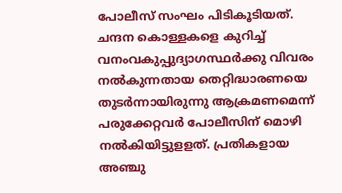പോലീസ് സംഘം പിടികൂടിയത്. ചന്ദന കൊള്ളകളെ കുറിച്ച് വനംവകുപ്പുദ്യാഗസ്ഥര്‍ക്കു വിവരം നല്‍കുന്നതായ തെറ്റിദ്ധാരണയെ തുടര്‍ന്നായിരുന്നു ആക്രമണമെന്ന് പരുക്കേറ്റവര്‍ പോലീസിന് മൊഴി നല്‍കിയിട്ടുളളത്. പ്രതികളായ അഞ്ചു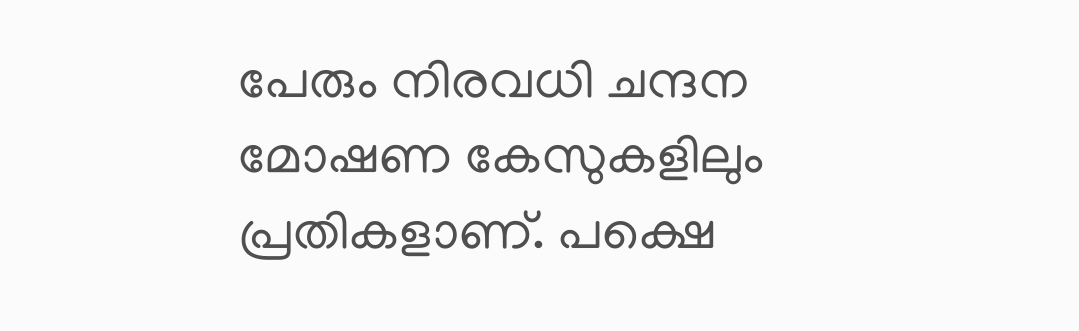പേരും നിരവധി ചന്ദന മോഷണ കേസുകളിലും പ്രതികളാണ്. പക്ഷെ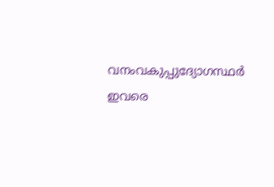വനംവകുപ്പുദ്യോഗസ്ഥര്‍ ഇവരെ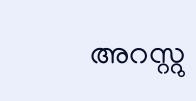അറസ്റ്റു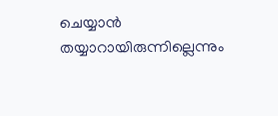ചെയ്യാന്‍ തയ്യാറായിരുന്നില്ലെന്നും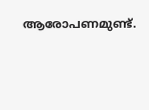ആരോപണമുണ്ട്.